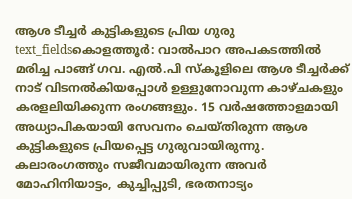ആശ ടീച്ചർ കുട്ടികളുടെ പ്രിയ ഗുരു
text_fieldsകൊളത്തൂർ: വാൽപാറ അപകടത്തിൽ മരിച്ച പാങ്ങ് ഗവ. എൽ.പി സ്കൂളിലെ ആശ ടീച്ചർക്ക് നാട് വിടനൽകിയപ്പോൾ ഉള്ളുനോവുന്ന കാഴ്ചകളും കരളലിയിക്കുന്ന രംഗങ്ങളും. 15 വർഷത്തോളമായി അധ്യാപികയായി സേവനം ചെയ്തിരുന്ന ആശ കുട്ടികളുടെ പ്രിയപ്പെട്ട ഗുരുവായിരുന്നു. കലാരംഗത്തും സജീവമായിരുന്ന അവർ മോഹിനിയാട്ടം, കുച്ചിപ്പുടി, ഭരതനാട്യം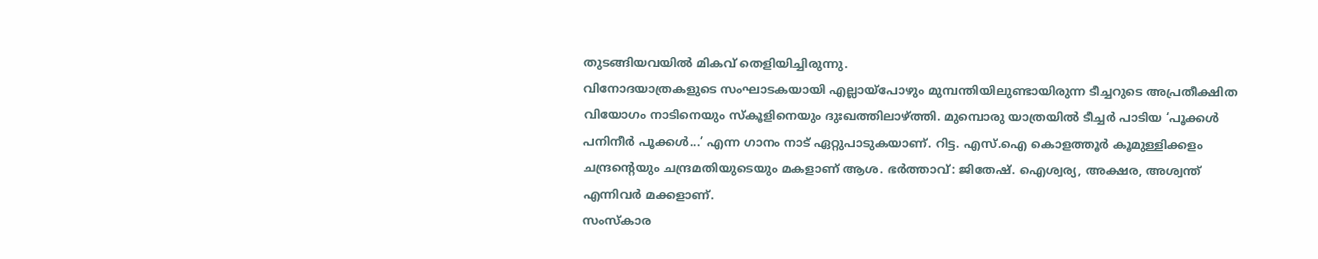തുടങ്ങിയവയിൽ മികവ് തെളിയിച്ചിരുന്നു.
വിനോദയാത്രകളുടെ സംഘാടകയായി എല്ലായ്പോഴും മുമ്പന്തിയിലുണ്ടായിരുന്ന ടീച്ചറുടെ അപ്രതീക്ഷിത വിയോഗം നാടിനെയും സ്കൂളിനെയും ദുഃഖത്തിലാഴ്ത്തി. മുമ്പൊരു യാത്രയിൽ ടീച്ചർ പാടിയ ‘പൂക്കൾ പനിനീർ പൂക്കൾ...’ എന്ന ഗാനം നാട് ഏറ്റുപാടുകയാണ്. റിട്ട. എസ്.ഐ കൊളത്തൂർ കൂമുള്ളിക്കളം ചന്ദ്രന്റെയും ചന്ദ്രമതിയുടെയും മകളാണ് ആശ. ഭർത്താവ്: ജിതേഷ്. ഐശ്വര്യ, അക്ഷര, അശ്വന്ത് എന്നിവർ മക്കളാണ്.
സംസ്കാര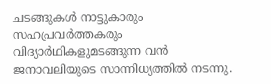ചടങ്ങുകൾ നാട്ടുകാരും സഹപ്രവർത്തകരും വിദ്യാർഥികളുമടങ്ങുന്ന വൻ ജനാവലിയുടെ സാന്നിധ്യത്തിൽ നടന്നു.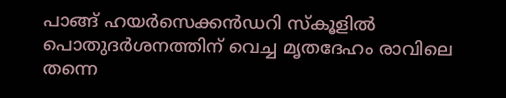പാങ്ങ് ഹയർസെക്കൻഡറി സ്കൂളിൽ പൊതുദർശനത്തിന് വെച്ച മൃതദേഹം രാവിലെ തന്നെ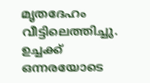മൃതദേഹം വീട്ടിലെത്തിച്ചു. ഉച്ചക്ക് ഒന്നരയോടെ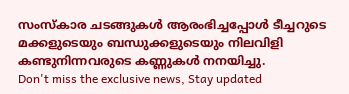സംസ്കാര ചടങ്ങുകൾ ആരംഭിച്ചപ്പോൾ ടീച്ചറുടെ മക്കളുടെയും ബന്ധുക്കളുടെയും നിലവിളി കണ്ടുനിന്നവരുടെ കണ്ണുകൾ നനയിച്ചു.
Don't miss the exclusive news, Stay updated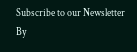Subscribe to our Newsletter
By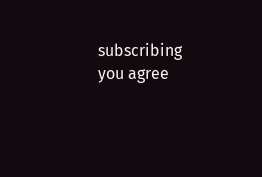subscribing you agree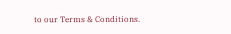to our Terms & Conditions.